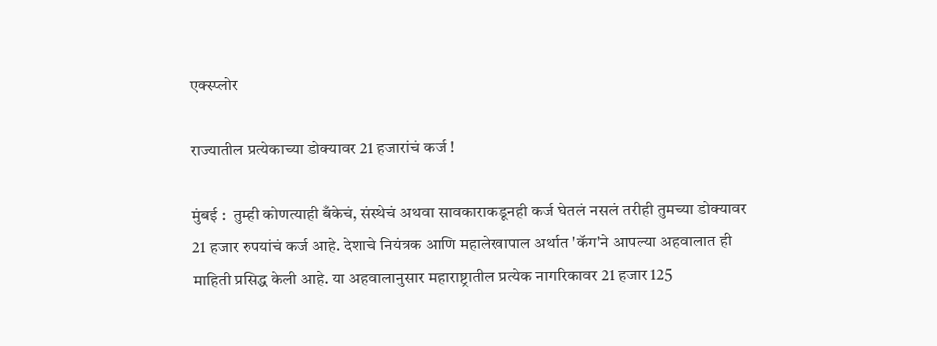एक्स्प्लोर

राज्यातील प्रत्येकाच्या डोक्यावर 21 हजारांचं कर्ज !

मुंबई :  तुम्ही कोणत्याही बँकेचं, संस्थेचं अथवा सावकाराकडूनही कर्ज घेतलं नसलं तरीही तुमच्या डोक्यावर 21 हजार रुपयांचं कर्ज आहे. देशाचे नियंत्रक आणि महालेखापाल अर्थात 'कॅग'ने आपल्या अहवालात ही माहिती प्रसिद्ध केली आहे. या अहवालानुसार महाराष्ट्रातील प्रत्येक नागरिकावर 21 हजार 125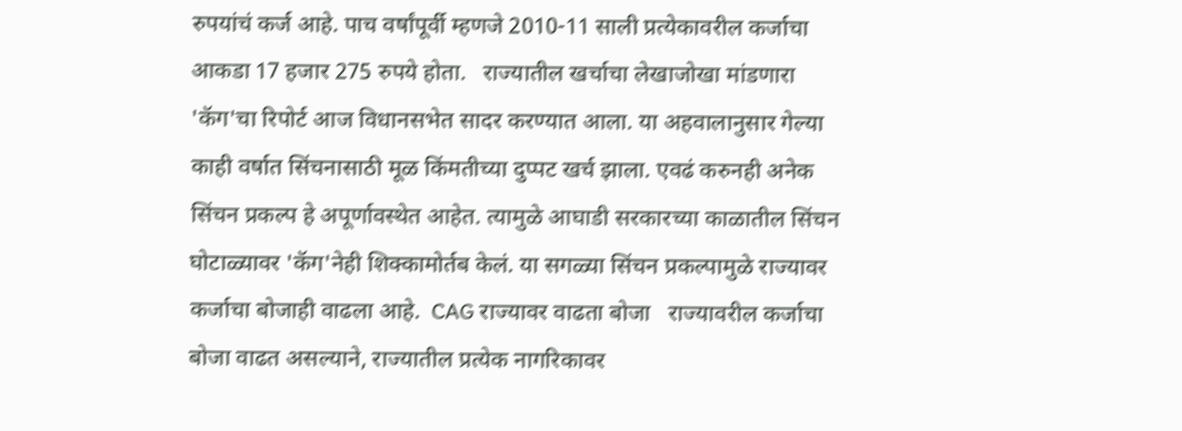रुपयांचं कर्ज आहे. पाच वर्षांपूर्वी म्हणजे 2010-11 साली प्रत्येकावरील कर्जाचा आकडा 17 हजार 275 रुपये होता.   राज्यातील खर्चाचा लेखाजोखा मांडणारा 'कॅग'चा रिपोर्ट आज विधानसभेत सादर करण्यात आला. या अहवालानुसार गेल्या काही वर्षात सिंचनासाठी मूळ किंमतीच्या दुप्पट खर्च झाला. एवढं करुनही अनेक सिंचन प्रकल्प हे अपूर्णावस्थेत आहेत. त्यामुळे आघाडी सरकारच्या काळातील सिंचन घोटाळ्यावर 'कॅग'नेही शिक्कामोर्तब केलं. या सगळ्या सिंचन प्रकल्पामुळे राज्यावर कर्जाचा बोजाही वाढला आहे.  CAG राज्यावर वाढता बोजा   राज्यावरील कर्जाचा बोजा वाढत असल्याने, राज्यातील प्रत्येक नागरिकावर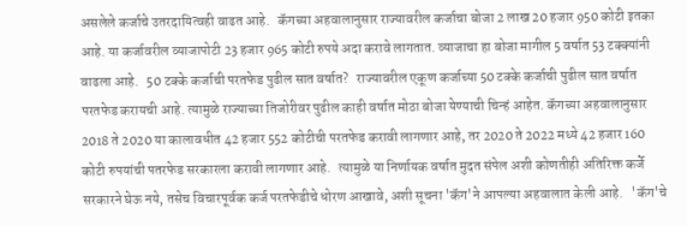असलेले कर्जाचे उतरदायित्वही वाढत आहे.   कॅगच्या अहवालानुसार राज्यावरील कर्जाचा बोजा 2 लाख 20 हजार 950 कोटी इतका आहे. या कर्जावरील व्याजापोटी 23 हजार 965 कोटी रुपये अदा करावे लागतात. व्याजाचा हा बोजा मागील 5 वर्षात 53 टक्क्यांनी वाढला आहे.   50 टक्के कर्जाची परतफेड पुढील सात वर्षात?   राज्यावरील एकूण कर्जाच्या 50 टक्के कर्जाची पुढील सात वर्षात परतफेड करायची आहे. त्यामुळे राज्याच्या तिजोरीवर पुढील काही वर्षात मोठा बोजा येण्याची चिन्हं आहेत. कॅगच्या अहवालानुसार 2018 ते 2020 या कालावधीत 42 हजार 552 कोटीची परतफेड करावी लागणार आहे, तर 2020 ते 2022 मध्ये 42 हजार 160 कोटी रुपयांची पतरफेड सरकारला करावी लागणार आहे.   त्यामुळे या निर्णायक वर्षात मुदत संपेल अशी कोणतीही अतिरिक्त कर्जे सरकारने घेऊ नये, तसेच विचारपूर्वक कर्ज परतफेडीचे धोरण आखावे, अशी सूचना 'कॅग'ने आपल्या अहवालात केली आहे.   'कॅग'चे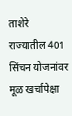ताशेरे   राज्यातील 401 सिंचन योजनांवर मूळ खर्चापेक्षा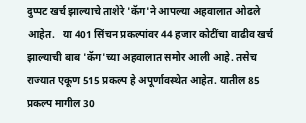दुप्पट खर्च झाल्याचे ताशेरे 'कॅग'ने आपल्या अहवालात ओढले आहेत.   या 401 सिंचन प्रकल्पांवर 44 हजार कोटींचा वाढीव खर्च झाल्याची बाब 'कॅग'च्या अहवालात समोर आली आहे. तसेच राज्यात एकूण 515 प्रकल्प हे अपूर्णावस्थेत आहेत. यातील 85 प्रकल्प मागील 30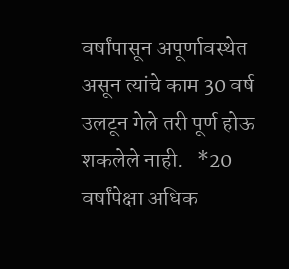वर्षांपासून अपूर्णावस्थेत असून त्यांचे काम 30 वर्ष उलटून गेले तरी पूर्ण होऊ शकलेले नाही.   *20 वर्षांपेक्षा अधिक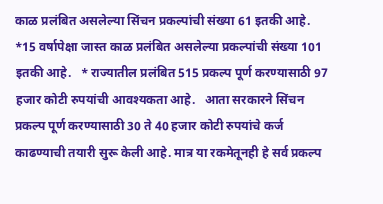काळ प्रलंबित असलेल्या सिंचन प्रकल्पांची संख्या 61 इतकी आहे.   *15 वर्षापेक्षा जास्त काळ प्रलंबित असलेल्या प्रकल्पांची संख्या 101 इतकी आहे.   * राज्यातील प्रलंबित 515 प्रकल्प पूर्ण करण्यासाठी 97 हजार कोटी रुपयांची आवश्यकता आहे.   आता सरकारने सिंचन प्रकल्प पूर्ण करण्यासाठी 30 ते 40 हजार कोटी रुपयांचे कर्ज काढण्याची तयारी सुरू केली आहे. मात्र या रकमेतूनही हे सर्व प्रकल्प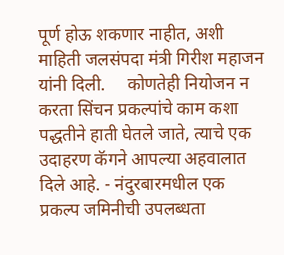पूर्ण होऊ शकणार नाहीत, अशी माहिती जलसंपदा मंत्री गिरीश महाजन यांनी दिली.     कोणतेही नियोजन न करता सिंचन प्रकल्पांचे काम कशा पद्धतीने हाती घेतले जाते, त्याचे एक उदाहरण कॅगने आपल्या अहवालात दिले आहे. - नंदुरबारमधील एक प्रकल्प जमिनीची उपलब्धता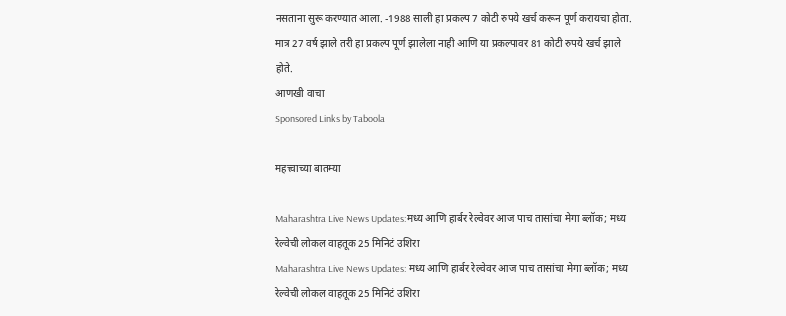नसताना सुरू करण्यात आला. -1988 साली हा प्रकल्प 7 कोटी रुपये खर्च करून पूर्ण करायचा होता. मात्र 27 वर्ष झाले तरी हा प्रकल्प पूर्ण झालेला नाही आणि या प्रकल्पावर 81 कोटी रुपये खर्च झाले होते.
आणखी वाचा
Sponsored Links by Taboola

महत्त्वाच्या बातम्या

Maharashtra Live News Updates:मध्य आणि हार्बर रेल्वेवर आज पाच तासांचा मेगा ब्लॉक; मध्य रेल्वेची लोकल वाहतूक 25 मिनिटं उशिरा
Maharashtra Live News Updates: मध्य आणि हार्बर रेल्वेवर आज पाच तासांचा मेगा ब्लॉक; मध्य रेल्वेची लोकल वाहतूक 25 मिनिटं उशिरा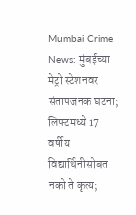Mumbai Crime News: मुंबईच्या मेट्रो स्टेशनवर संतापजनक घटना; लिफ्टमध्ये 17 वर्षीय विद्यार्थिनीसोबत नको ते कृत्य;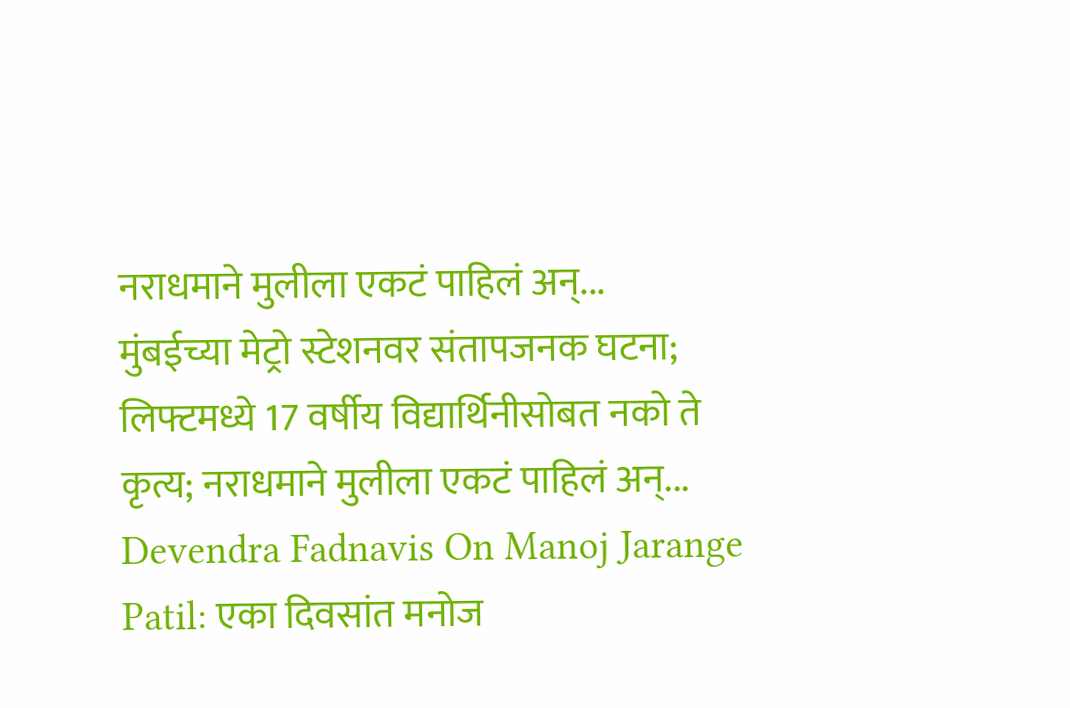नराधमाने मुलीला एकटं पाहिलं अन्...
मुंबईच्या मेट्रो स्टेशनवर संतापजनक घटना; लिफ्टमध्ये 17 वर्षीय विद्यार्थिनीसोबत नको ते कृत्य; नराधमाने मुलीला एकटं पाहिलं अन्...
Devendra Fadnavis On Manoj Jarange Patil: एका दिवसांत मनोज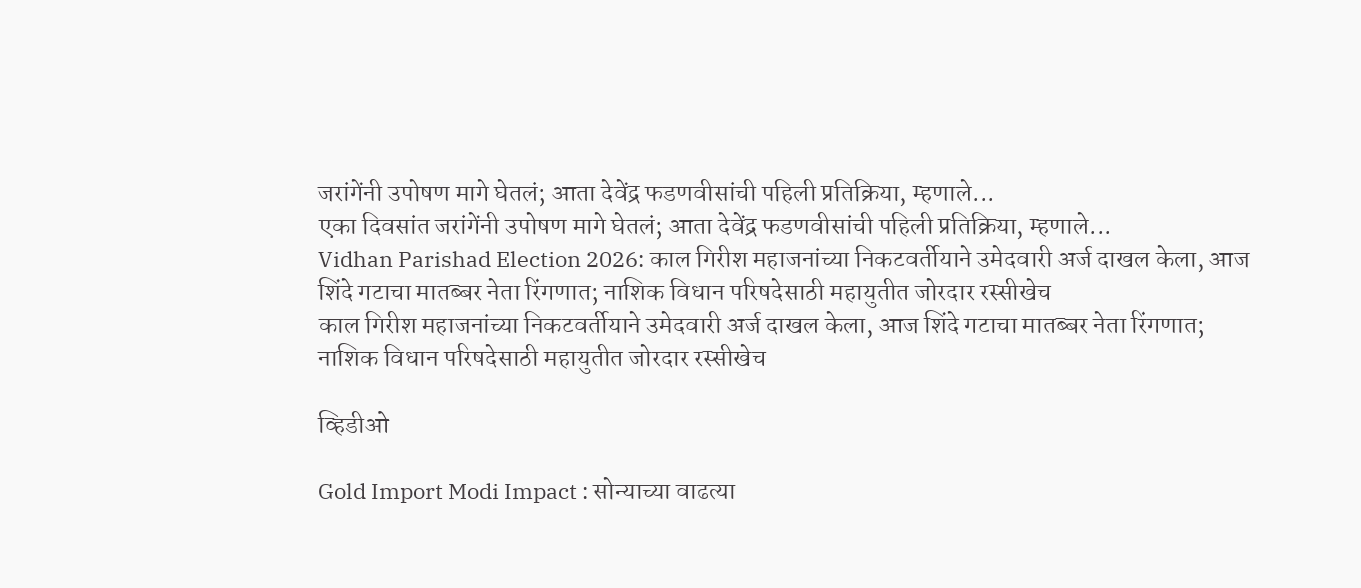जरांगेंनी उपोषण मागे घेतलं; आता देवेंद्र फडणवीसांची पहिली प्रतिक्रिया, म्हणाले...
एका दिवसांत जरांगेंनी उपोषण मागे घेतलं; आता देवेंद्र फडणवीसांची पहिली प्रतिक्रिया, म्हणाले...
Vidhan Parishad Election 2026: काल गिरीश महाजनांच्या निकटवर्तीयाने उमेदवारी अर्ज दाखल केला, आज शिंदे गटाचा मातब्बर नेता रिंगणात; नाशिक विधान परिषदेसाठी महायुतीत जोरदार रस्सीखेच
काल गिरीश महाजनांच्या निकटवर्तीयाने उमेदवारी अर्ज दाखल केला, आज शिंदे गटाचा मातब्बर नेता रिंगणात; नाशिक विधान परिषदेसाठी महायुतीत जोरदार रस्सीखेच

व्हिडीओ

Gold Import Modi Impact : सोन्याच्या वाढत्या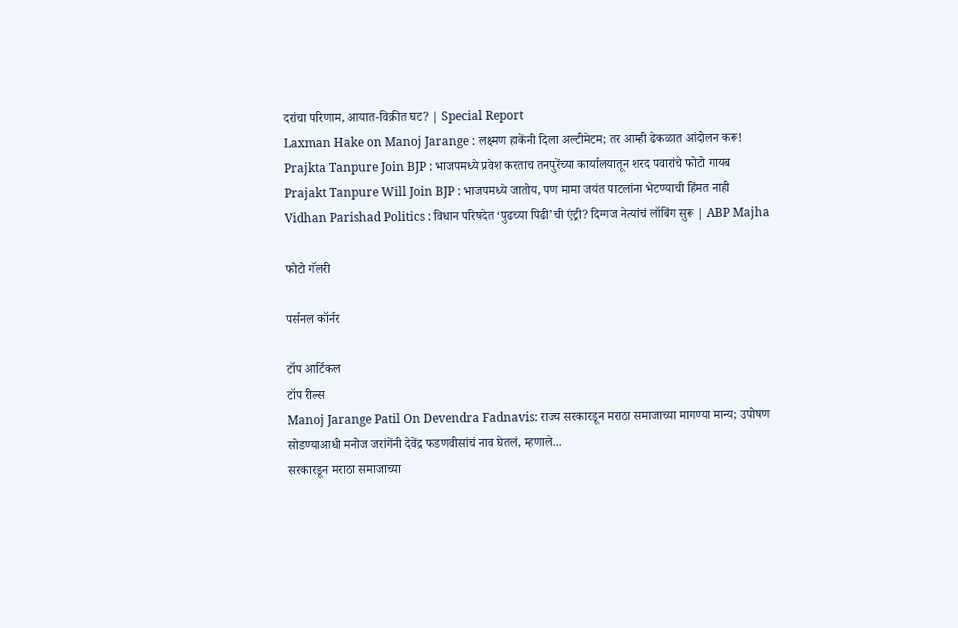दरांचा परिणाम, आयात-विक्रीत घट? | Special Report
Laxman Hake on Manoj Jarange : लक्ष्मण हाकेंनी दिला अल्टीमेटम; तर आम्ही ढेकळात आंदोलन करू!
Prajkta Tanpure Join BJP : भाजपमध्ये प्रवेश करताच तनपुरेंच्या कार्यालयातून शरद पवारांचे फोटो गायब
Prajakt Tanpure Will Join BJP : भाजपमध्ये जातोय, पण मामा जयंत पाटलांना भेटण्याची हिंमत नाही
Vidhan Parishad Politics : विधान परिषदेत ‘पुढच्या पिढी’ची एंट्री? दिग्गज नेत्यांचं लॉबिंग सुरू | ABP Majha

फोटो गॅलरी

पर्सनल कॉर्नर

टॉप आर्टिकल
टॉप रील्स
Manoj Jarange Patil On Devendra Fadnavis: राज्य सरकारडून मराठा समाजाच्या मागण्या मान्य; उपोषण सोडण्याआधी मनोज जरांगेंनी देवेंद्र फडणवीसांचं नाव घेतलं, म्हणाले...
सरकारडून मराठा समाजाच्या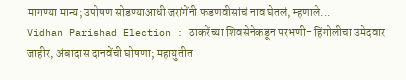मागण्या मान्य; उपोषण सोडण्याआधी जरांगेंनी फडणवीसांचं नाव घेतलं, म्हणाले...
Vidhan Parishad Election : ठाकरेंच्या शिवसेनेकडून परभणी- हिंगोलीचा उमेदवार जाहीर, अंबादास दानवेंची घोषणा; महायुतीत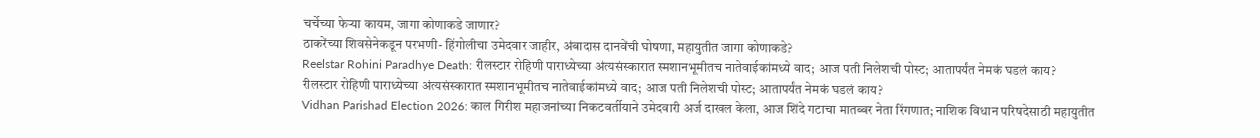चर्चेच्या फेऱ्या कायम, जागा कोणाकडे जाणार?
ठाकरेंच्या शिवसेनेकडून परभणी- हिंगोलीचा उमेदवार जाहीर, अंबादास दानवेंची घोषणा, महायुतीत जागा कोणाकडे?
Reelstar Rohini Paradhye Death: रीलस्टार रोहिणी पाराध्येच्या अंत्यसंस्कारात स्मशानभूमीतच नातेवाईकांमध्ये वाद; आज पती निलेशची पोस्ट; आतापर्यंत नेमकं घडलं काय?
रीलस्टार रोहिणी पाराध्येच्या अंत्यसंस्कारात स्मशानभूमीतच नातेवाईकांमध्ये वाद; आज पती निलेशची पोस्ट; आतापर्यंत नेमकं घडलं काय?
Vidhan Parishad Election 2026: काल गिरीश महाजनांच्या निकटवर्तीयाने उमेदवारी अर्ज दाखल केला, आज शिंदे गटाचा मातब्बर नेता रिंगणात; नाशिक विधान परिषदेसाठी महायुतीत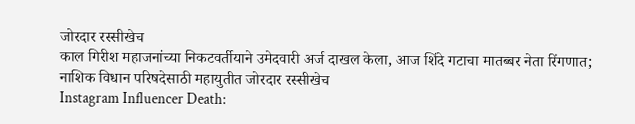जोरदार रस्सीखेच
काल गिरीश महाजनांच्या निकटवर्तीयाने उमेदवारी अर्ज दाखल केला, आज शिंदे गटाचा मातब्बर नेता रिंगणात; नाशिक विधान परिषदेसाठी महायुतीत जोरदार रस्सीखेच
Instagram Influencer Death: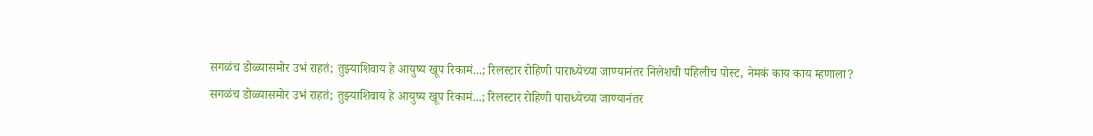सगळंच डोळ्यासमोर उभं राहतं; तुझ्याशिवाय हे आयुष्य खूप रिकामं...; रिलस्टार रोहिणी पाराध्येच्या जाण्यानंतर निलेशची पहिलीच पोस्ट, नेमकं काय काय म्हणाला?
सगळंच डोळ्यासमोर उभं राहतं; तुझ्याशिवाय हे आयुष्य खूप रिकामं...; रिलस्टार रोहिणी पाराध्येच्या जाण्यानंतर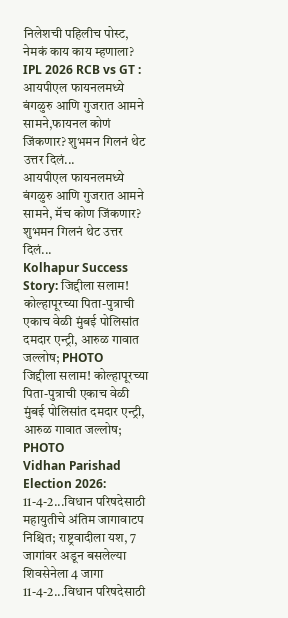निलेशची पहिलीच पोस्ट, नेमकं काय काय म्हणाला?
IPL 2026 RCB vs GT : आयपीएल फायनलमध्ये बंगळुरु आणि गुजरात आमने सामने,फायनल कोणं जिंकणार? शुभमन गिलनं थेट उत्तर दिलं...
आयपीएल फायनलमध्ये बंगळुरु आणि गुजरात आमने सामने, मॅच कोण जिंकणार? शुभमन गिलनं थेट उत्तर दिलं...
Kolhapur Success Story: जिद्दीला सलाम! कोल्हापूरच्या पिता-पुत्राची एकाच वेळी मुंबई पोलिसांत दमदार एन्ट्री, आरुळ गावात जल्लोष; PHOTO
जिद्दीला सलाम! कोल्हापूरच्या पिता-पुत्राची एकाच वेळी मुंबई पोलिसांत दमदार एन्ट्री, आरुळ गावात जल्लोष; PHOTO
Vidhan Parishad Election 2026: 11-4-2...विधान परिषदेसाठी महायुतीचे अंतिम जागावाटप निश्चित; राष्ट्रवादीला यश, 7 जागांवर अडून बसलेल्या शिवसेनेला 4 जागा
11-4-2...विधान परिषदेसाठी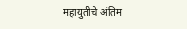महायुतीचे अंतिम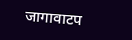जागावाटप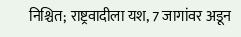निश्चित; राष्ट्रवादीला यश, 7 जागांवर अडून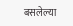बसलेल्या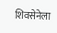शिवसेनेला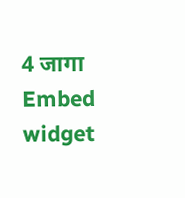4 जागा
Embed widget